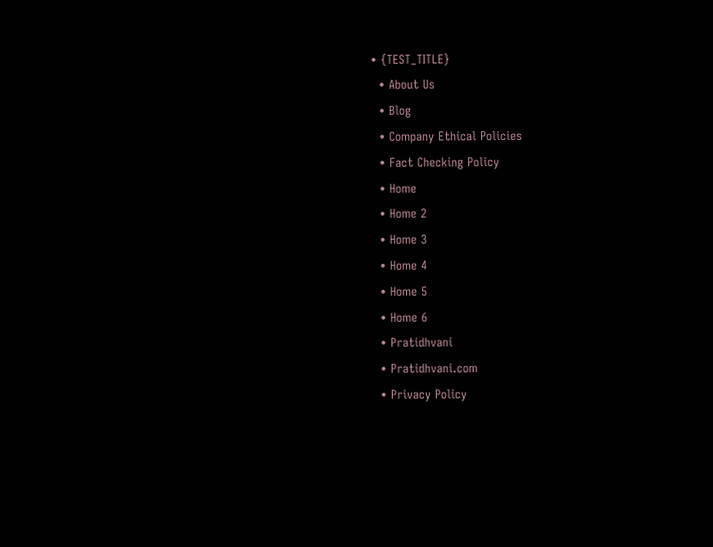• {TEST_TITLE}
  • About Us
  • Blog
  • Company Ethical Policies
  • Fact Checking Policy
  • Home
  • Home 2
  • Home 3
  • Home 4
  • Home 5
  • Home 6
  • Pratidhvani
  • Pratidhvani.com
  • Privacy Policy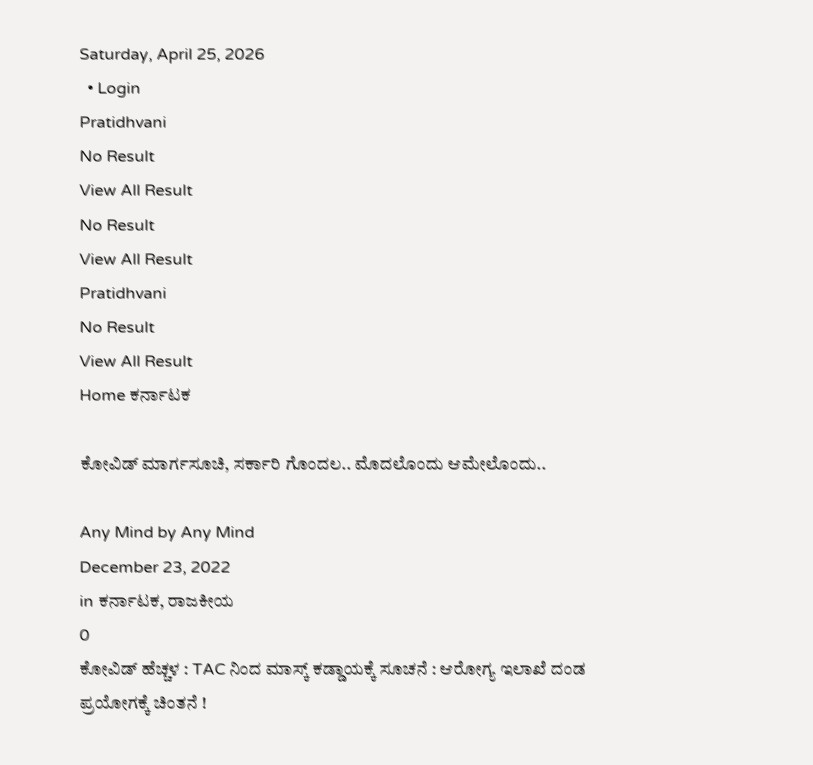Saturday, April 25, 2026
  • Login
Pratidhvani
No Result
View All Result
No Result
View All Result
Pratidhvani
No Result
View All Result
Home ಕರ್ನಾಟಕ

ಕೋವಿಡ್ ಮಾರ್ಗಸೂಚಿ, ಸರ್ಕಾರಿ ಗೊಂದಲ.. ಮೊದಲೊಂದು ಆಮೇಲೊಂದು..

Any Mind by Any Mind
December 23, 2022
in ಕರ್ನಾಟಕ, ರಾಜಕೀಯ
0
ಕೋವಿಡ್ ಹೆಚ್ಚಳ : TAC ನಿಂದ ಮಾಸ್ಕ್ ಕಡ್ಡಾಯಕ್ಕೆ ಸೂಚನೆ : ಆರೋಗ್ಯ ಇಲಾಖೆ ದಂಡ ಪ್ರಯೋಗಕ್ಕೆ‌ ಚಿಂತನೆ !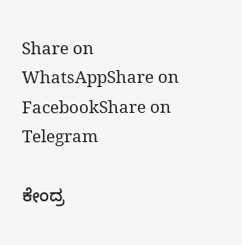Share on WhatsAppShare on FacebookShare on Telegram

ಕೇಂದ್ರ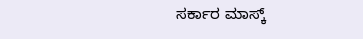ಸರ್ಕಾರ ಮಾಸ್ಕ್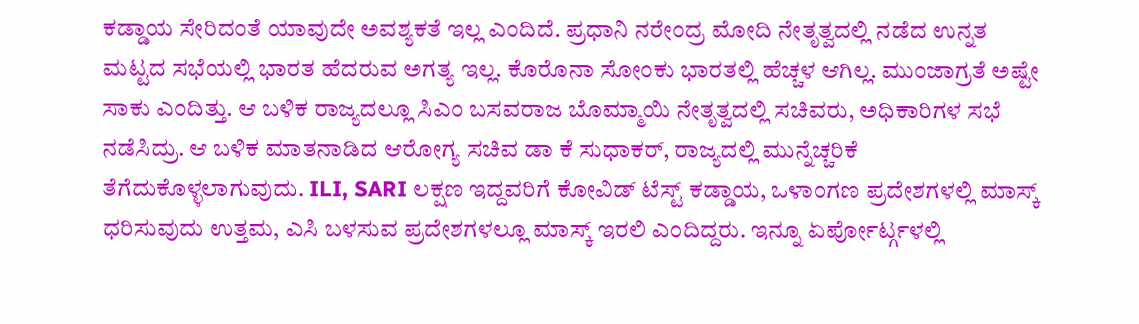ಕಡ್ಡಾಯ ಸೇರಿದಂತೆ ಯಾವುದೇ ಅವಶ್ಯಕತೆ ಇಲ್ಲ ಎಂದಿದೆ. ಪ್ರಧಾನಿ ನರೇಂದ್ರ ಮೋದಿ ನೇತೃತ್ವದಲ್ಲಿ ನಡೆದ ಉನ್ನತ ಮಟ್ಟದ ಸಭೆಯಲ್ಲಿ ಭಾರತ ಹೆದರುವ ಅಗತ್ಯ ಇಲ್ಲ. ಕೊರೊನಾ ಸೋಂಕು ಭಾರತಲ್ಲಿ ಹೆಚ್ಚಳ ಆಗಿಲ್ಲ. ಮುಂಜಾಗ್ರತೆ ಅಷ್ಟೇ ಸಾಕು ಎಂದಿತ್ತು. ಆ ಬಳಿಕ ರಾಜ್ಯದಲ್ಲೂ ಸಿಎಂ ಬಸವರಾಜ ಬೊಮ್ಮಾಯಿ ನೇತೃತ್ವದಲ್ಲಿ ಸಚಿವರು, ಅಧಿಕಾರಿಗಳ ಸಭೆ ನಡೆಸಿದ್ರು. ಆ ಬಳಿಕ ಮಾತನಾಡಿದ ಆರೋಗ್ಯ ಸಚಿವ ಡಾ ಕೆ ಸುಧಾಕರ್, ರಾಜ್ಯದಲ್ಲಿ ಮುನ್ನೆಚ್ಚರಿಕೆ ತೆಗೆದುಕೊಳ್ಳಲಾಗುವುದು. ILI, SARI ಲಕ್ಷಣ ಇದ್ದವರಿಗೆ ಕೋವಿಡ್ ಟೆಸ್ಟ್ ಕಡ್ಡಾಯ, ಒಳಾಂಗಣ ಪ್ರದೇಶಗಳಲ್ಲಿ ಮಾಸ್ಕ್ ಧರಿಸುವುದು ಉತ್ತಮ, ಎಸಿ ಬಳಸುವ ಪ್ರದೇಶಗಳಲ್ಲೂ ಮಾಸ್ಕ್ ಇರಲಿ ಎಂದಿದ್ದರು. ಇನ್ನೂ ಏರ್ಪೋರ್ಟ್ಗಳಲ್ಲಿ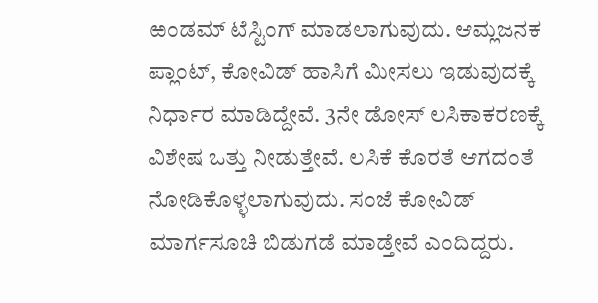ಱಂಡಮ್ ಟೆಸ್ಟಿಂಗ್ ಮಾಡಲಾಗುವುದು. ಆಮ್ಲಜನಕ ಪ್ಲಾಂಟ್, ಕೋವಿಡ್ ಹಾಸಿಗೆ ಮೀಸಲು ಇಡುವುದಕ್ಕೆ ನಿರ್ಧಾರ ಮಾಡಿದ್ದೇವೆ. 3ನೇ ಡೋಸ್ ಲಸಿಕಾಕರಣಕ್ಕೆ ವಿಶೇಷ ಒತ್ತು ನೀಡುತ್ತೇವೆ. ಲಸಿಕೆ ಕೊರತೆ ಆಗದಂತೆ ನೋಡಿಕೊಳ್ಳಲಾಗುವುದು. ಸಂಜೆ ಕೋವಿಡ್ ಮಾರ್ಗಸೂಚಿ ಬಿಡುಗಡೆ ಮಾಡ್ತೇವೆ ಎಂದಿದ್ದರು.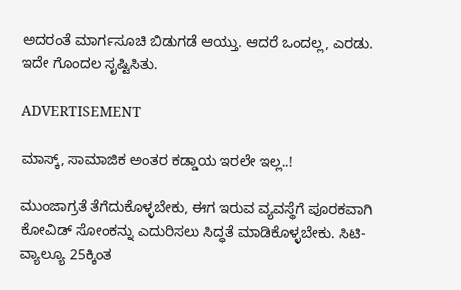ಅದರಂತೆ ಮಾರ್ಗಸೂಚಿ ಬಿಡುಗಡೆ ಆಯ್ತು. ಆದರೆ ಒಂದಲ್ಲ, ಎರಡು. ಇದೇ ಗೊಂದಲ ಸೃಷ್ಟಿಸಿತು.

ADVERTISEMENT

ಮಾಸ್ಕ್, ಸಾಮಾಜಿಕ ಅಂತರ ಕಡ್ಡಾಯ ಇರಲೇ ಇಲ್ಲ..!

ಮುಂಜಾಗ್ರತೆ ತೆಗೆದುಕೊಳ್ಳಬೇಕು, ಈಗ ಇರುವ ವ್ಯವಸ್ಥೆಗೆ ಪೂರಕವಾಗಿ ಕೋವಿಡ್ ಸೋಂಕನ್ನು ಎದುರಿಸಲು ಸಿದ್ಧತೆ ಮಾಡಿಕೊಳ್ಳಬೇಕು. ಸಿಟಿ-ವ್ಯಾಲ್ಯೂ 25ಕ್ಕಿಂತ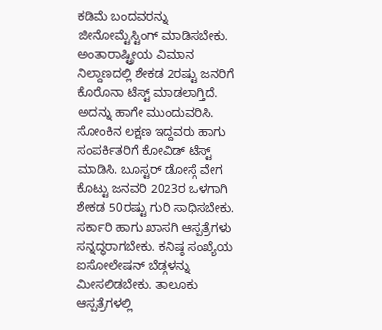ಕಡಿಮೆ ಬಂದವರನ್ನು ಜೀನೋಮ್ಟೆಸ್ಟಿಂಗ್ ಮಾಡಿಸಬೇಕು. ಅಂತಾರಾಷ್ಟ್ರೀಯ ವಿಮಾನ ನಿಲ್ದಾಣದಲ್ಲಿ ಶೇಕಡ 2ರಷ್ಟು ಜನರಿಗೆ ಕೊರೊನಾ ಟೆಸ್ಟ್ ಮಾಡಲಾಗ್ತಿದೆ. ಅದನ್ನು ಹಾಗೇ ಮುಂದುವರಿಸಿ. ಸೋಂಕಿನ ಲಕ್ಷಣ ಇದ್ದವರು ಹಾಗು ಸಂಪರ್ಕಿತರಿಗೆ ಕೋವಿಡ್ ಟೆಸ್ಟ್ ಮಾಡಿಸಿ. ಬೂಸ್ಟರ್ ಡೋಸ್ಗೆ ವೇಗ ಕೊಟ್ಟು ಜನವರಿ 2023ರ ಒಳಗಾಗಿ ಶೇಕಡ 50ರಷ್ಟು ಗುರಿ ಸಾಧಿಸಬೇಕು. ಸರ್ಕಾರಿ ಹಾಗು ಖಾಸಗಿ ಆಸ್ಪತ್ರೆಗಳು ಸನ್ನದ್ಧರಾಗಬೇಕು. ಕನಿಷ್ಠ ಸಂಖ್ಯೆಯ ಐಸೋಲೇಷನ್ ಬೆಡ್ಗಳನ್ನು ಮೀಸಲಿಡಬೇಕು. ತಾಲೂಕು ಆಸ್ಪತ್ರೆಗಳಲ್ಲಿ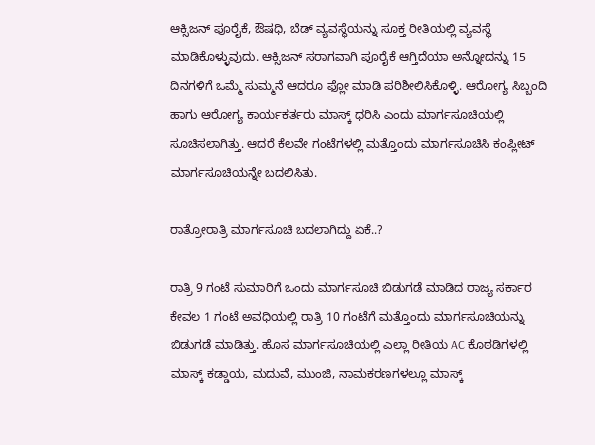ಆಕ್ಸಿಜನ್ ಪೂರೈಕೆ, ಔಷಧಿ, ಬೆಡ್ ವ್ಯವಸ್ಥೆಯನ್ನು ಸೂಕ್ತ ರೀತಿಯಲ್ಲಿ ವ್ಯವಸ್ಥೆ ಮಾಡಿಕೊಳ್ಳುವುದು. ಆಕ್ಸಿಜನ್ ಸರಾಗವಾಗಿ ಪೂರೈಕೆ ಆಗ್ತಿದೆಯಾ ಅನ್ನೋದನ್ನು 15 ದಿನಗಳಿಗೆ ಒಮ್ಮೆ ಸುಮ್ಮನೆ ಆದರೂ ಫ್ಲೋ ಮಾಡಿ ಪರಿಶೀಲಿಸಿಕೊಳ್ಳಿ. ಆರೋಗ್ಯ ಸಿಬ್ಬಂದಿ ಹಾಗು ಆರೋಗ್ಯ ಕಾರ್ಯಕರ್ತರು ಮಾಸ್ಕ್ ಧರಿಸಿ ಎಂದು ಮಾರ್ಗಸೂಚಿಯಲ್ಲಿ ಸೂಚಿಸಲಾಗಿತ್ತು. ಆದರೆ ಕೆಲವೇ ಗಂಟೆಗಳಲ್ಲಿ ಮತ್ತೊಂದು ಮಾರ್ಗಸೂಚಿಸಿ ಕಂಪ್ಲೀಟ್ ಮಾರ್ಗಸೂಚಿಯನ್ನೇ ಬದಲಿಸಿತು.

ರಾತ್ರೋರಾತ್ರಿ ಮಾರ್ಗಸೂಚಿ ಬದಲಾಗಿದ್ದು ಏಕೆ..?

ರಾತ್ರಿ 9 ಗಂಟೆ ಸುಮಾರಿಗೆ ಒಂದು ಮಾರ್ಗಸೂಚಿ ಬಿಡುಗಡೆ ಮಾಡಿದ ರಾಜ್ಯ ಸರ್ಕಾರ ಕೇವಲ 1 ಗಂಟೆ ಅವಧಿಯಲ್ಲಿ ರಾತ್ರಿ 10 ಗಂಟೆಗೆ ಮತ್ತೊಂದು ಮಾರ್ಗಸೂಚಿಯನ್ನು ಬಿಡುಗಡೆ ಮಾಡಿತ್ತು. ಹೊಸ ಮಾರ್ಗಸೂಚಿಯಲ್ಲಿ ಎಲ್ಲಾ ರೀತಿಯ AC ಕೊಠಡಿಗಳಲ್ಲಿ ಮಾಸ್ಕ್ ಕಡ್ಡಾಯ, ಮದುವೆ, ಮುಂಜಿ, ನಾಮಕರಣಗಳಲ್ಲೂ ಮಾಸ್ಕ್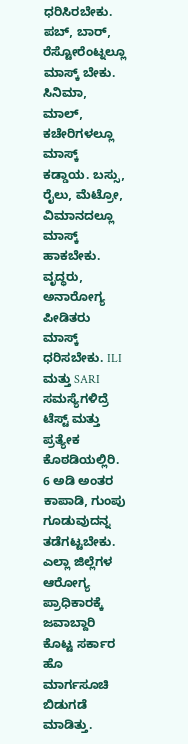ಧರಿಸಿರಬೇಕು. ಪಬ್, ಬಾರ್, ರೆಸ್ಟೋರೆಂಟ್ನಲ್ಲೂ ಮಾಸ್ಕ್ ಬೇಕು. ಸಿನಿಮಾ, ಮಾಲ್, ಕಚೇರಿಗಳಲ್ಲೂ ಮಾಸ್ಕ್ ಕಡ್ಡಾಯ. ಬಸ್ಸು, ರೈಲು, ಮೆಟ್ರೋ, ವಿಮಾನದಲ್ಲೂ ಮಾಸ್ಕ್ ಹಾಕಬೇಕು. ವೃದ್ಧರು, ಅನಾರೋಗ್ಯ ಪೀಡಿತರು ಮಾಸ್ಕ್ ಧರಿಸಬೇಕು. ILI ಮತ್ತು SARI ಸಮಸ್ಯೆಗಳಿದ್ರೆ ಟೆಸ್ಟ್ ಮತ್ತು ಪ್ರತ್ಯೇಕ ಕೊಠಡಿಯಲ್ಲಿರಿ. 6 ಅಡಿ ಅಂತರ ಕಾಪಾಡಿ, ಗುಂಪು ಗೂಡುವುದನ್ನ ತಡೆಗಟ್ಟಬೇಕು. ಎಲ್ಲಾ ಜಿಲ್ಲೆಗಳ ಆರೋಗ್ಯ ಪ್ರಾಧಿಕಾರಕ್ಕೆ ಜವಾಬ್ದಾರಿ ಕೊಟ್ಟ ಸರ್ಕಾರ ಹೊ ಮಾರ್ಗಸೂಚಿ ಬಿಡುಗಡೆ ಮಾಡಿತ್ತು.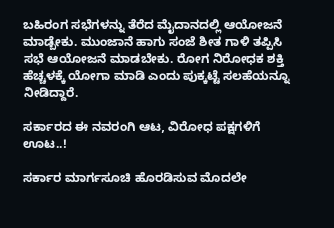ಬಹಿರಂಗ ಸಭೆಗಳನ್ನು ತೆರೆದ ಮೈದಾನದಲ್ಲಿ ಆಯೋಜನೆ ಮಾಡ್ಬೇಕು. ಮುಂಜಾನೆ ಹಾಗು ಸಂಜೆ ಶೀತ ಗಾಳಿ ತಪ್ಪಿಸಿ ಸಭೆ ಆಯೋಜನೆ ಮಾಡಬೇಕು. ರೋಗ ನಿರೋಧಕ ಶಕ್ತಿ ಹೆಚ್ಚಳಕ್ಕೆ ಯೋಗಾ ಮಾಡಿ ಎಂದು ಪುಕ್ಕಟ್ಟೆ ಸಲಹೆಯನ್ನೂ ನೀಡಿದ್ದಾರೆ.

ಸರ್ಕಾರದ ಈ ನವರಂಗಿ ಆಟ, ವಿರೋಧ ಪಕ್ಷಗಳಿಗೆ ಊಟ..!

ಸರ್ಕಾರ ಮಾರ್ಗಸೂಚಿ ಹೊರಡಿಸುವ ಮೊದಲೇ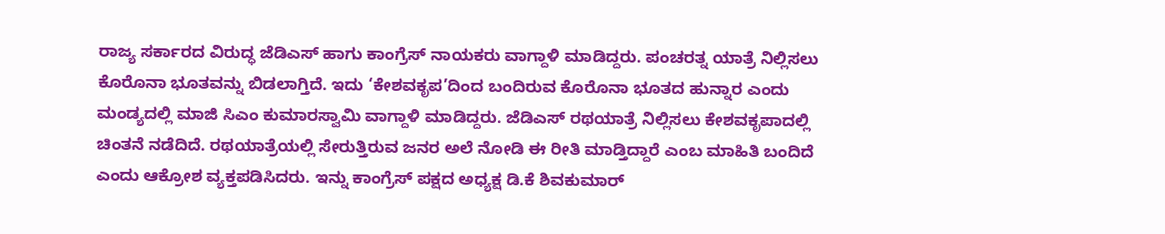ರಾಜ್ಯ ಸರ್ಕಾರದ ವಿರುದ್ಧ ಜೆಡಿಎಸ್ ಹಾಗು ಕಾಂಗ್ರೆಸ್ ನಾಯಕರು ವಾಗ್ದಾಳಿ ಮಾಡಿದ್ದರು. ಪಂಚರತ್ನ ಯಾತ್ರೆ ನಿಲ್ಲಿಸಲು ಕೊರೊನಾ ಭೂತವನ್ನು ಬಿಡಲಾಗ್ತಿದೆ. ಇದು ‘ಕೇಶವಕೃಪ’ದಿಂದ ಬಂದಿರುವ ಕೊರೊನಾ ಭೂತದ ಹುನ್ನಾರ ಎಂದು ಮಂಡ್ಯದಲ್ಲಿ ಮಾಜಿ ಸಿಎಂ ಕುಮಾರಸ್ವಾಮಿ ವಾಗ್ದಾಳಿ ಮಾಡಿದ್ದರು. ಜೆಡಿಎಸ್ ರಥಯಾತ್ರೆ ನಿಲ್ಲಿಸಲು ಕೇಶವಕೃಪಾದಲ್ಲಿ ಚಿಂತನೆ ನಡೆದಿದೆ. ರಥಯಾತ್ರೆಯಲ್ಲಿ ಸೇರುತ್ತಿರುವ ಜನರ ಅಲೆ ನೋಡಿ ಈ ರೀತಿ ಮಾಡ್ತಿದ್ದಾರೆ ಎಂಬ ಮಾಹಿತಿ ಬಂದಿದೆ ಎಂದು ಆಕ್ರೋಶ ವ್ಯಕ್ತಪಡಿಸಿದರು. ಇನ್ನು ಕಾಂಗ್ರೆಸ್ ಪಕ್ಷದ ಅಧ್ಯಕ್ಷ ಡಿ.ಕೆ ಶಿವಕುಮಾರ್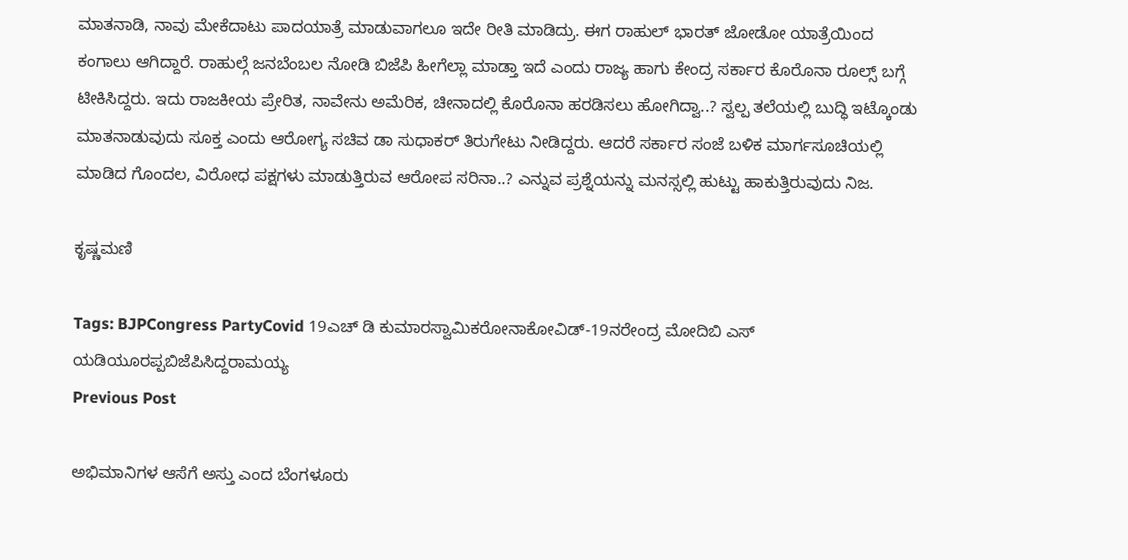ಮಾತನಾಡಿ, ನಾವು ಮೇಕೆದಾಟು ಪಾದಯಾತ್ರೆ ಮಾಡುವಾಗಲೂ ಇದೇ ರೀತಿ ಮಾಡಿದ್ರು. ಈಗ ರಾಹುಲ್ ಭಾರತ್ ಜೋಡೋ ಯಾತ್ರೆಯಿಂದ ಕಂಗಾಲು ಆಗಿದ್ದಾರೆ. ರಾಹುಲ್ಗೆ ಜನಬೆಂಬಲ ನೋಡಿ ಬಿಜೆಪಿ ಹೀಗೆಲ್ಲಾ ಮಾಡ್ತಾ ಇದೆ ಎಂದು ರಾಜ್ಯ ಹಾಗು ಕೇಂದ್ರ ಸರ್ಕಾರ ಕೊರೊನಾ ರೂಲ್ಸ್ ಬಗ್ಗೆ ಟೀಕಿಸಿದ್ದರು. ಇದು ರಾಜಕೀಯ ಪ್ರೇರಿತ, ನಾವೇನು ಅಮೆರಿಕ, ಚೀನಾದಲ್ಲಿ ಕೊರೊನಾ ಹರಡಿಸಲು ಹೋಗಿದ್ವಾ..? ಸ್ವಲ್ಪ ತಲೆಯಲ್ಲಿ ಬುದ್ಧಿ ಇಟ್ಕೊಂಡು ಮಾತನಾಡುವುದು ಸೂಕ್ತ ಎಂದು ಆರೋಗ್ಯ ಸಚಿವ ಡಾ ಸುಧಾಕರ್ ತಿರುಗೇಟು ನೀಡಿದ್ದರು. ಆದರೆ ಸರ್ಕಾರ ಸಂಜೆ ಬಳಿಕ ಮಾರ್ಗಸೂಚಿಯಲ್ಲಿ ಮಾಡಿದ ಗೊಂದಲ, ವಿರೋಧ ಪಕ್ಷಗಳು ಮಾಡುತ್ತಿರುವ ಆರೋಪ ಸರಿನಾ..? ಎನ್ನುವ ಪ್ರಶ್ನೆಯನ್ನು ಮನಸ್ಸಲ್ಲಿ ಹುಟ್ಟು ಹಾಕುತ್ತಿರುವುದು ನಿಜ.

ಕೃಷ್ಣಮಣಿ

Tags: BJPCongress PartyCovid 19ಎಚ್ ಡಿ ಕುಮಾರಸ್ವಾಮಿಕರೋನಾಕೋವಿಡ್-19ನರೇಂದ್ರ ಮೋದಿಬಿ ಎಸ್ ಯಡಿಯೂರಪ್ಪಬಿಜೆಪಿಸಿದ್ದರಾಮಯ್ಯ
Previous Post

ಅಭಿಮಾನಿಗಳ ಆಸೆಗೆ ಅಸ್ತು ಎಂದ ಬೆಂಗಳೂರು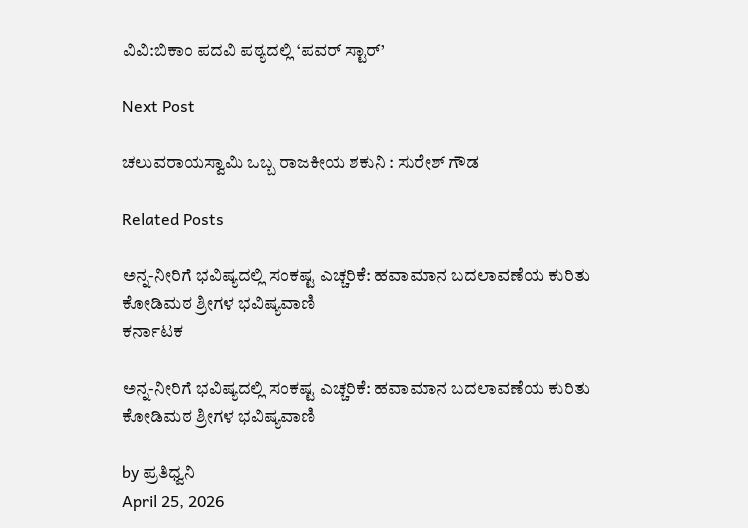ವಿವಿ:ಬಿಕಾಂ ಪದವಿ ಪಠ್ಯದಲ್ಲಿ ‘ಪವರ್ ಸ್ಟಾರ್’

Next Post

ಚಲುವರಾಯಸ್ವಾಮಿ ಒಬ್ಬ ರಾಜಕೀಯ ಶಕುನಿ : ಸುರೇಶ್‌ ಗೌಡ

Related Posts

ಅನ್ನ-ನೀರಿಗೆ ಭವಿಷ್ಯದಲ್ಲಿ ಸಂಕಷ್ಟ ಎಚ್ಚರಿಕೆ: ಹವಾಮಾನ ಬದಲಾವಣೆಯ ಕುರಿತು ಕೋಡಿಮಠ ಶ್ರೀಗಳ ಭವಿಷ್ಯವಾಣಿ
ಕರ್ನಾಟಕ

ಅನ್ನ-ನೀರಿಗೆ ಭವಿಷ್ಯದಲ್ಲಿ ಸಂಕಷ್ಟ ಎಚ್ಚರಿಕೆ: ಹವಾಮಾನ ಬದಲಾವಣೆಯ ಕುರಿತು ಕೋಡಿಮಠ ಶ್ರೀಗಳ ಭವಿಷ್ಯವಾಣಿ

by ಪ್ರತಿಧ್ವನಿ
April 25, 2026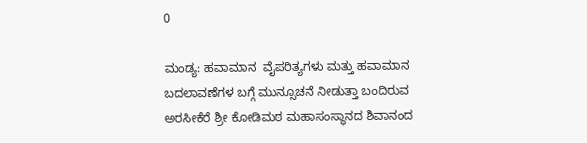0

ಮಂಡ್ಯ: ಹವಾಮಾನ  ವೈಪರಿತ್ಯಗಳು ಮತ್ತು ಹವಾಮಾನ ಬದಲಾವಣೆಗಳ ಬಗ್ಗೆ ಮುನ್ಸೂಚನೆ ನೀಡುತ್ತಾ ಬಂದಿರುವ ಅರಸೀಕೆರೆ ಶ್ರೀ ಕೋಡಿಮಠ ಮಹಾಸಂಸ್ಥಾನದ ಶಿವಾನಂದ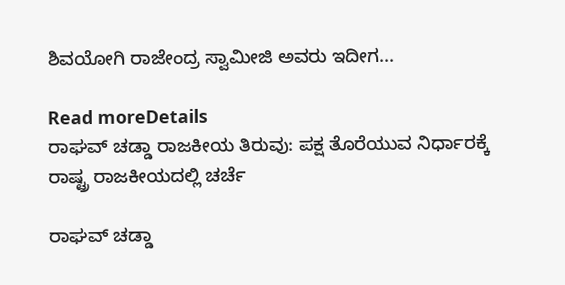ಶಿವಯೋಗಿ ರಾಜೇಂದ್ರ ಸ್ವಾಮೀಜಿ ಅವರು ಇದೀಗ...

Read moreDetails
ರಾಘವ್ ಚಡ್ಡಾ ರಾಜಕೀಯ ತಿರುವು: ಪಕ್ಷ ತೊರೆಯುವ ನಿರ್ಧಾರಕ್ಕೆ ರಾಷ್ಟ್ರ ರಾಜಕೀಯದಲ್ಲಿ ಚರ್ಚೆ

ರಾಘವ್ ಚಡ್ಡಾ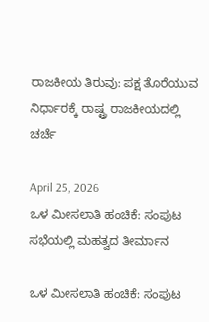ರಾಜಕೀಯ ತಿರುವು: ಪಕ್ಷ ತೊರೆಯುವ ನಿರ್ಧಾರಕ್ಕೆ ರಾಷ್ಟ್ರ ರಾಜಕೀಯದಲ್ಲಿ ಚರ್ಚೆ

April 25, 2026
ಒಳ ಮೀಸಲಾತಿ ಹಂಚಿಕೆ: ಸಂಪುಟ ಸಭೆಯಲ್ಲಿ ಮಹತ್ವದ ತೀರ್ಮಾನ

ಒಳ ಮೀಸಲಾತಿ ಹಂಚಿಕೆ: ಸಂಪುಟ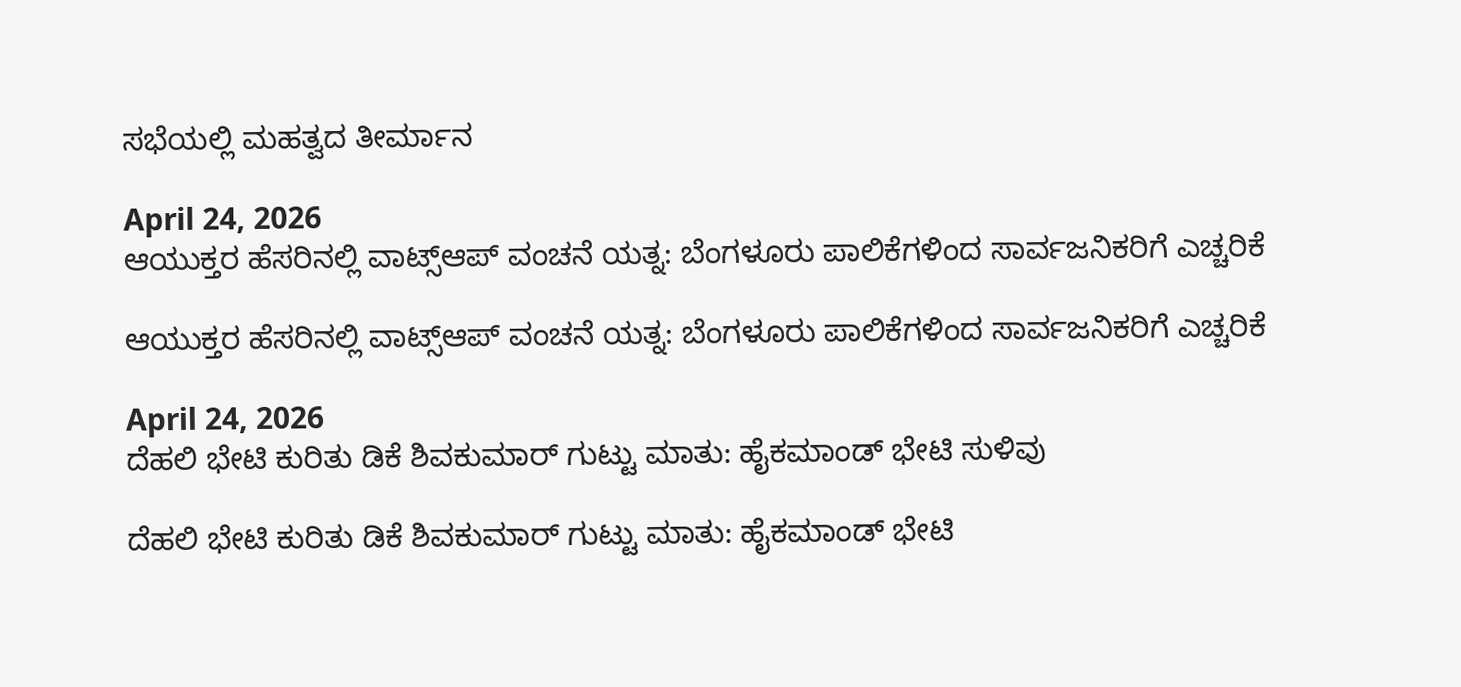ಸಭೆಯಲ್ಲಿ ಮಹತ್ವದ ತೀರ್ಮಾನ

April 24, 2026
ಆಯುಕ್ತರ ಹೆಸರಿನಲ್ಲಿ ವಾಟ್ಸ್‌ಆಪ್ ವಂಚನೆ ಯತ್ನ: ಬೆಂಗಳೂರು ಪಾಲಿಕೆಗಳಿಂದ ಸಾರ್ವಜನಿಕರಿಗೆ ಎಚ್ಚರಿಕೆ

ಆಯುಕ್ತರ ಹೆಸರಿನಲ್ಲಿ ವಾಟ್ಸ್‌ಆಪ್ ವಂಚನೆ ಯತ್ನ: ಬೆಂಗಳೂರು ಪಾಲಿಕೆಗಳಿಂದ ಸಾರ್ವಜನಿಕರಿಗೆ ಎಚ್ಚರಿಕೆ

April 24, 2026
ದೆಹಲಿ ಭೇಟಿ ಕುರಿತು ಡಿಕೆ ಶಿವಕುಮಾರ್ ಗುಟ್ಟು ಮಾತು: ಹೈಕಮಾಂಡ್ ಭೇಟಿ ಸುಳಿವು

ದೆಹಲಿ ಭೇಟಿ ಕುರಿತು ಡಿಕೆ ಶಿವಕುಮಾರ್ ಗುಟ್ಟು ಮಾತು: ಹೈಕಮಾಂಡ್ ಭೇಟಿ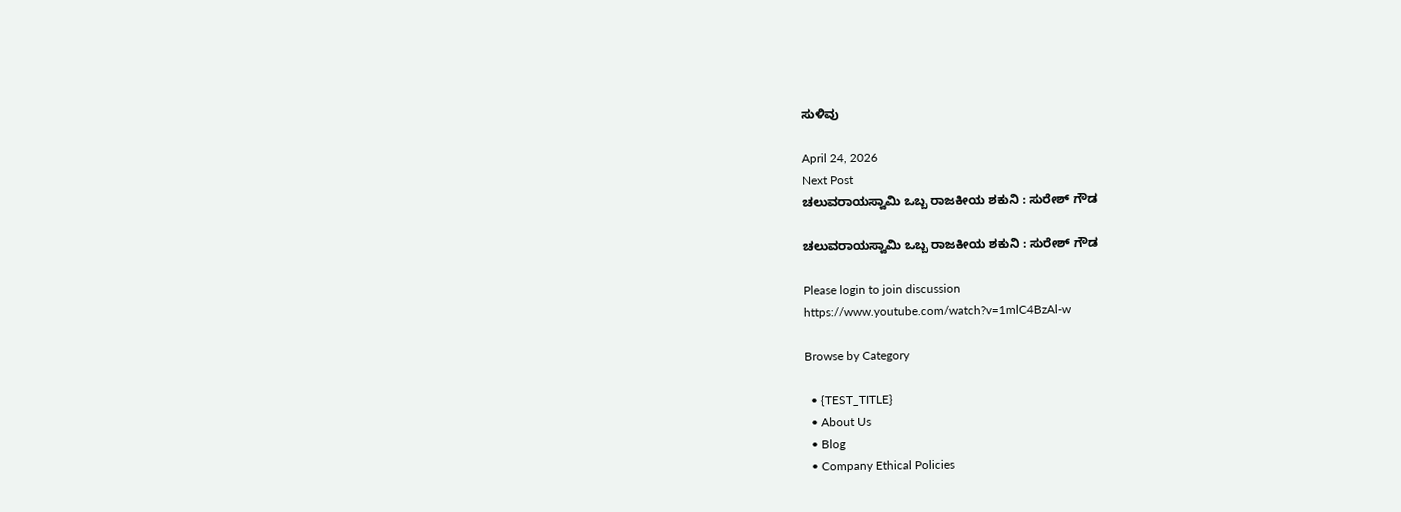ಸುಳಿವು

April 24, 2026
Next Post
ಚಲುವರಾಯಸ್ವಾಮಿ ಒಬ್ಬ ರಾಜಕೀಯ ಶಕುನಿ : ಸುರೇಶ್‌ ಗೌಡ

ಚಲುವರಾಯಸ್ವಾಮಿ ಒಬ್ಬ ರಾಜಕೀಯ ಶಕುನಿ : ಸುರೇಶ್‌ ಗೌಡ

Please login to join discussion
https://www.youtube.com/watch?v=1mlC4BzAl-w

Browse by Category

  • {TEST_TITLE}
  • About Us
  • Blog
  • Company Ethical Policies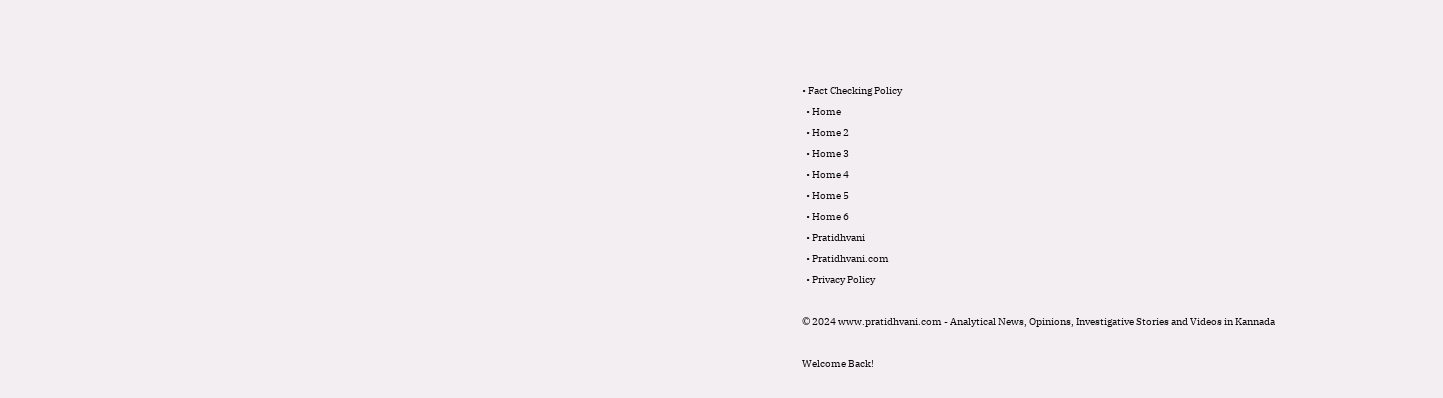• Fact Checking Policy
  • Home
  • Home 2
  • Home 3
  • Home 4
  • Home 5
  • Home 6
  • Pratidhvani
  • Pratidhvani.com
  • Privacy Policy

© 2024 www.pratidhvani.com - Analytical News, Opinions, Investigative Stories and Videos in Kannada

Welcome Back!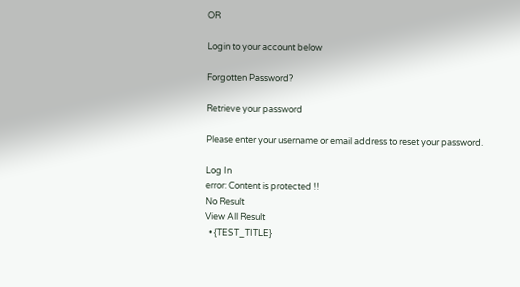OR

Login to your account below

Forgotten Password?

Retrieve your password

Please enter your username or email address to reset your password.

Log In
error: Content is protected !!
No Result
View All Result
  • {TEST_TITLE}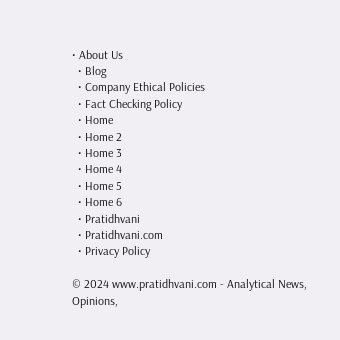• About Us
  • Blog
  • Company Ethical Policies
  • Fact Checking Policy
  • Home
  • Home 2
  • Home 3
  • Home 4
  • Home 5
  • Home 6
  • Pratidhvani
  • Pratidhvani.com
  • Privacy Policy

© 2024 www.pratidhvani.com - Analytical News, Opinions,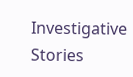Investigative Stories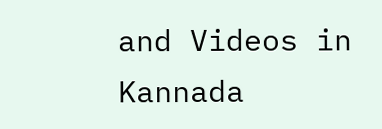and Videos in Kannada